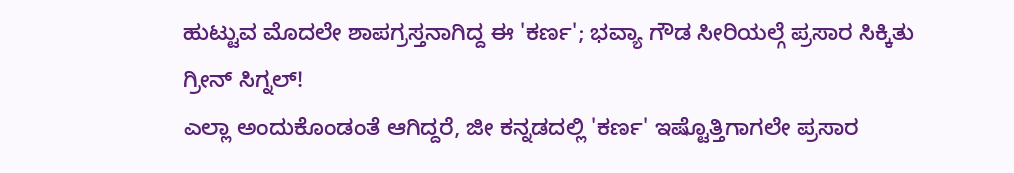ಹುಟ್ಟುವ ಮೊದಲೇ ಶಾಪಗ್ರಸ್ತನಾಗಿದ್ದ ಈ 'ಕರ್ಣ'; ಭವ್ಯಾ ಗೌಡ ಸೀರಿಯಲ್ಗೆ ಪ್ರಸಾರ ಸಿಕ್ಕಿತು ಗ್ರೀನ್ ಸಿಗ್ನಲ್!
ಎಲ್ಲಾ ಅಂದುಕೊಂಡಂತೆ ಆಗಿದ್ದರೆ, ಜೀ ಕನ್ನಡದಲ್ಲಿ 'ಕರ್ಣ' ಇಷ್ಟೊತ್ತಿಗಾಗಲೇ ಪ್ರಸಾರ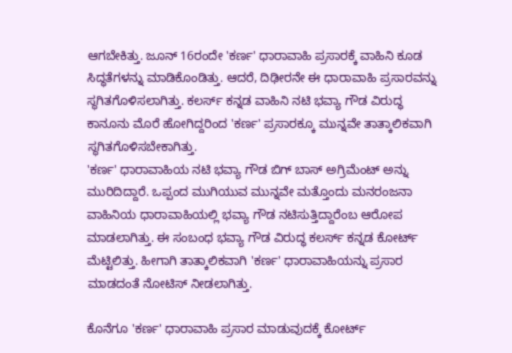ಆಗಬೇಕಿತ್ತು. ಜೂನ್ 16ರಂದೇ 'ಕರ್ಣ' ಧಾರಾವಾಹಿ ಪ್ರಸಾರಕ್ಕೆ ವಾಹಿನಿ ಕೂಡ ಸಿದ್ಧತೆಗಳನ್ನು ಮಾಡಿಕೊಂಡಿತ್ತು. ಆದರೆ, ದಿಢೀರನೇ ಈ ಧಾರಾವಾಹಿ ಪ್ರಸಾರವನ್ನು ಸ್ಥಗಿತಗೊಳಿಸಲಾಗಿತ್ತು. ಕಲರ್ಸ್ ಕನ್ನಡ ವಾಹಿನಿ ನಟಿ ಭವ್ಯಾ ಗೌಡ ವಿರುದ್ಧ ಕಾನೂನು ಮೊರೆ ಹೋಗಿದ್ದರಿಂದ 'ಕರ್ಣ' ಪ್ರಸಾರಕ್ಕೂ ಮುನ್ನವೇ ತಾತ್ಕಾಲಿಕವಾಗಿ ಸ್ಥಗಿತಗೊಳಿಸಬೇಕಾಗಿತ್ತು.
'ಕರ್ಣ' ಧಾರಾವಾಹಿಯ ನಟಿ ಭವ್ಯಾ ಗೌಡ ಬಿಗ್ ಬಾಸ್ ಅಗ್ರಿಮೆಂಟ್ ಅನ್ನು ಮುರಿದಿದ್ದಾರೆ. ಒಪ್ಪಂದ ಮುಗಿಯುವ ಮುನ್ನವೇ ಮತ್ತೊಂದು ಮನರಂಜನಾ ವಾಹಿನಿಯ ಧಾರಾವಾಹಿಯಲ್ಲಿ ಭವ್ಯಾ ಗೌಡ ನಟಿಸುತ್ತಿದ್ದಾರೆಂಬ ಆರೋಪ ಮಾಡಲಾಗಿತ್ತು. ಈ ಸಂಬಂಧ ಭವ್ಯಾ ಗೌಡ ವಿರುದ್ಧ ಕಲರ್ಸ್ ಕನ್ನಡ ಕೋರ್ಟ್ ಮೆಟ್ಟಿಲಿತ್ತು. ಹೀಗಾಗಿ ತಾತ್ಕಾಲಿಕವಾಗಿ 'ಕರ್ಣ' ಧಾರಾವಾಹಿಯನ್ನು ಪ್ರಸಾರ ಮಾಡದಂತೆ ನೋಟಿಸ್ ನೀಡಲಾಗಿತ್ತು.

ಕೊನೆಗೂ 'ಕರ್ಣ' ಧಾರಾವಾಹಿ ಪ್ರಸಾರ ಮಾಡುವುದಕ್ಕೆ ಕೋರ್ಟ್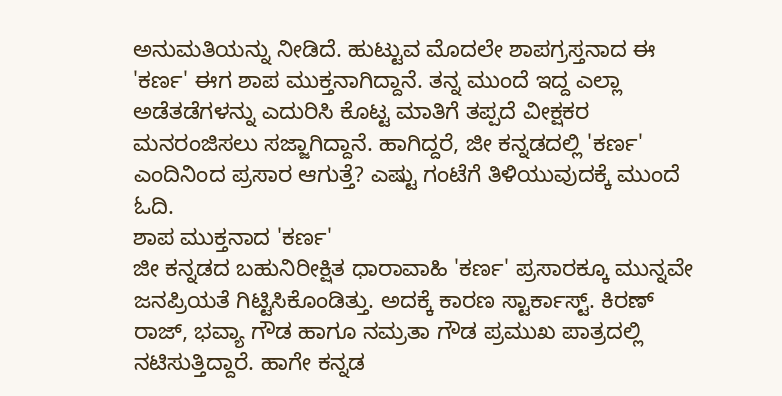ಅನುಮತಿಯನ್ನು ನೀಡಿದೆ. ಹುಟ್ಟುವ ಮೊದಲೇ ಶಾಪಗ್ರಸ್ತನಾದ ಈ 'ಕರ್ಣ' ಈಗ ಶಾಪ ಮುಕ್ತನಾಗಿದ್ದಾನೆ. ತನ್ನ ಮುಂದೆ ಇದ್ದ ಎಲ್ಲಾ ಅಡೆತಡೆಗಳನ್ನು ಎದುರಿಸಿ ಕೊಟ್ಟ ಮಾತಿಗೆ ತಪ್ಪದೆ ವೀಕ್ಷಕರ ಮನರಂಜಿಸಲು ಸಜ್ಜಾಗಿದ್ದಾನೆ. ಹಾಗಿದ್ದರೆ, ಜೀ ಕನ್ನಡದಲ್ಲಿ 'ಕರ್ಣ' ಎಂದಿನಿಂದ ಪ್ರಸಾರ ಆಗುತ್ತೆ? ಎಷ್ಟು ಗಂಟೆಗೆ ತಿಳಿಯುವುದಕ್ಕೆ ಮುಂದೆ ಓದಿ.
ಶಾಪ ಮುಕ್ತನಾದ 'ಕರ್ಣ'
ಜೀ ಕನ್ನಡದ ಬಹುನಿರೀಕ್ಷಿತ ಧಾರಾವಾಹಿ 'ಕರ್ಣ' ಪ್ರಸಾರಕ್ಕೂ ಮುನ್ನವೇ ಜನಪ್ರಿಯತೆ ಗಿಟ್ಟಿಸಿಕೊಂಡಿತ್ತು. ಅದಕ್ಕೆ ಕಾರಣ ಸ್ಟಾರ್ಕಾಸ್ಟ್. ಕಿರಣ್ ರಾಜ್, ಭವ್ಯಾ ಗೌಡ ಹಾಗೂ ನಮ್ರತಾ ಗೌಡ ಪ್ರಮುಖ ಪಾತ್ರದಲ್ಲಿ ನಟಿಸುತ್ತಿದ್ದಾರೆ. ಹಾಗೇ ಕನ್ನಡ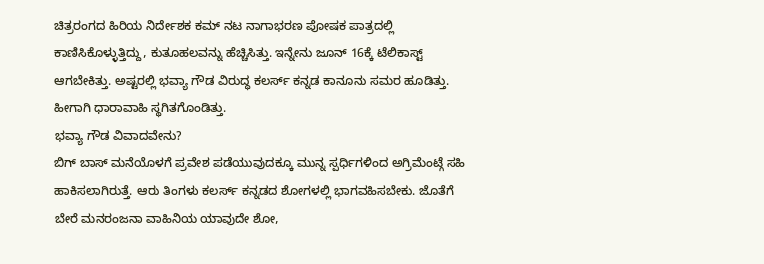ಚಿತ್ರರಂಗದ ಹಿರಿಯ ನಿರ್ದೇಶಕ ಕಮ್ ನಟ ನಾಗಾಭರಣ ಪೋಷಕ ಪಾತ್ರದಲ್ಲಿ ಕಾಣಿಸಿಕೊಳ್ಳುತ್ತಿದ್ದು, ಕುತೂಹಲವನ್ನು ಹೆಚ್ಚಿಸಿತ್ತು. ಇನ್ನೇನು ಜೂನ್ 16ಕ್ಕೆ ಟೆಲಿಕಾಸ್ಟ್ ಆಗಬೇಕಿತ್ತು. ಅಷ್ಟರಲ್ಲಿ ಭವ್ಯಾ ಗೌಡ ವಿರುದ್ಧ ಕಲರ್ಸ್ ಕನ್ನಡ ಕಾನೂನು ಸಮರ ಹೂಡಿತ್ತು. ಹೀಗಾಗಿ ಧಾರಾವಾಹಿ ಸ್ಥಗಿತಗೊಂಡಿತ್ತು.
ಭವ್ಯಾ ಗೌಡ ವಿವಾದವೇನು?
ಬಿಗ್ ಬಾಸ್ ಮನೆಯೊಳಗೆ ಪ್ರವೇಶ ಪಡೆಯುವುದಕ್ಕೂ ಮುನ್ನ ಸ್ಪರ್ಧಿಗಳಿಂದ ಅಗ್ರಿಮೆಂಟ್ಗೆ ಸಹಿ ಹಾಕಿಸಲಾಗಿರುತ್ತೆ. ಆರು ತಿಂಗಳು ಕಲರ್ಸ್ ಕನ್ನಡದ ಶೋಗಳಲ್ಲಿ ಭಾಗವಹಿಸಬೇಕು. ಜೊತೆಗೆ ಬೇರೆ ಮನರಂಜನಾ ವಾಹಿನಿಯ ಯಾವುದೇ ಶೋ,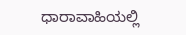ಧಾರಾವಾಹಿಯಲ್ಲಿ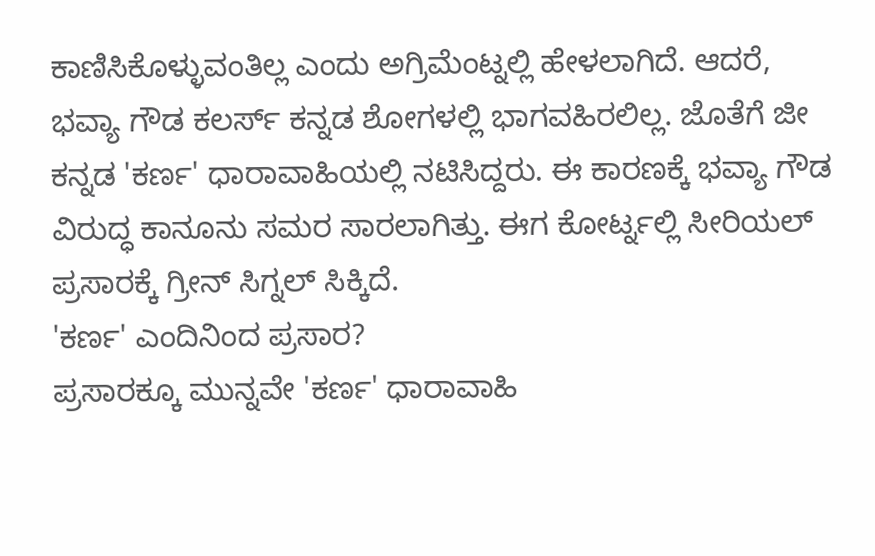ಕಾಣಿಸಿಕೊಳ್ಳುವಂತಿಲ್ಲ ಎಂದು ಅಗ್ರಿಮೆಂಟ್ನಲ್ಲಿ ಹೇಳಲಾಗಿದೆ. ಆದರೆ, ಭವ್ಯಾ ಗೌಡ ಕಲರ್ಸ್ ಕನ್ನಡ ಶೋಗಳಲ್ಲಿ ಭಾಗವಹಿರಲಿಲ್ಲ. ಜೊತೆಗೆ ಜೀ ಕನ್ನಡ 'ಕರ್ಣ' ಧಾರಾವಾಹಿಯಲ್ಲಿ ನಟಿಸಿದ್ದರು. ಈ ಕಾರಣಕ್ಕೆ ಭವ್ಯಾ ಗೌಡ ವಿರುದ್ಧ ಕಾನೂನು ಸಮರ ಸಾರಲಾಗಿತ್ತು. ಈಗ ಕೋರ್ಟ್ನಲ್ಲಿ ಸೀರಿಯಲ್ ಪ್ರಸಾರಕ್ಕೆ ಗ್ರೀನ್ ಸಿಗ್ನಲ್ ಸಿಕ್ಕಿದೆ.
'ಕರ್ಣ' ಎಂದಿನಿಂದ ಪ್ರಸಾರ?
ಪ್ರಸಾರಕ್ಕೂ ಮುನ್ನವೇ 'ಕರ್ಣ' ಧಾರಾವಾಹಿ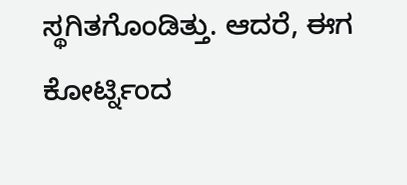ಸ್ಥಗಿತಗೊಂಡಿತ್ತು. ಆದರೆ, ಈಗ ಕೋರ್ಟ್ನಿಂದ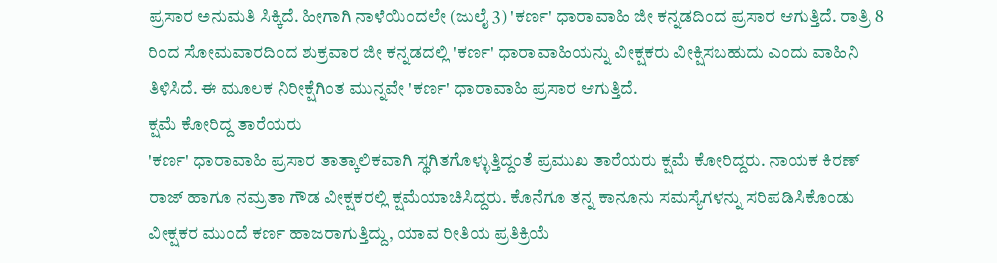ಪ್ರಸಾರ ಅನುಮತಿ ಸಿಕ್ಕಿದೆ. ಹೀಗಾಗಿ ನಾಳೆಯಿಂದಲೇ (ಜುಲೈ 3) 'ಕರ್ಣ' ಧಾರಾವಾಹಿ ಜೀ ಕನ್ನಡದಿಂದ ಪ್ರಸಾರ ಆಗುತ್ತಿದೆ. ರಾತ್ರಿ 8 ರಿಂದ ಸೋಮವಾರದಿಂದ ಶುಕ್ರವಾರ ಜೀ ಕನ್ನಡದಲ್ಲಿ 'ಕರ್ಣ' ಧಾರಾವಾಹಿಯನ್ನು ವೀಕ್ಷಕರು ವೀಕ್ಷಿಸಬಹುದು ಎಂದು ವಾಹಿನಿ ತಿಳಿಸಿದೆ. ಈ ಮೂಲಕ ನಿರೀಕ್ಷೆಗಿಂತ ಮುನ್ನವೇ 'ಕರ್ಣ' ಧಾರಾವಾಹಿ ಪ್ರಸಾರ ಆಗುತ್ತಿದೆ.
ಕ್ಷಮೆ ಕೋರಿದ್ದ ತಾರೆಯರು
'ಕರ್ಣ' ಧಾರಾವಾಹಿ ಪ್ರಸಾರ ತಾತ್ಕಾಲಿಕವಾಗಿ ಸ್ಥಗಿತಗೊಳ್ಳುತ್ತಿದ್ದಂತೆ ಪ್ರಮುಖ ತಾರೆಯರು ಕ್ಷಮೆ ಕೋರಿದ್ದರು. ನಾಯಕ ಕಿರಣ್ ರಾಜ್ ಹಾಗೂ ನಮ್ರತಾ ಗೌಡ ವೀಕ್ಷಕರಲ್ಲಿ ಕ್ಷಮೆಯಾಚಿಸಿದ್ದರು. ಕೊನೆಗೂ ತನ್ನ ಕಾನೂನು ಸಮಸ್ಯೆಗಳನ್ನು ಸರಿಪಡಿಸಿಕೊಂಡು ವೀಕ್ಷಕರ ಮುಂದೆ ಕರ್ಣ ಹಾಜರಾಗುತ್ತಿದ್ದು, ಯಾವ ರೀತಿಯ ಪ್ರತಿಕ್ರಿಯೆ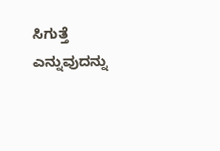ಸಿಗುತ್ತೆ ಎನ್ನುವುದನ್ನು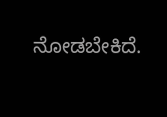ನೋಡಬೇಕಿದೆ.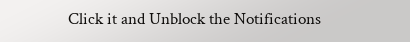Click it and Unblock the Notifications